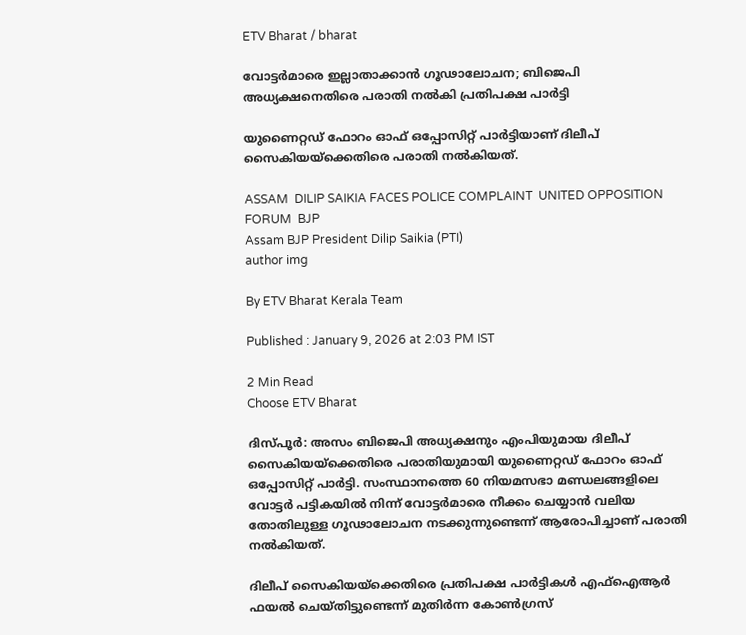ETV Bharat / bharat

വോട്ടർമാരെ ഇല്ലാതാക്കാൻ ഗൂഢാലോചന; ബിജെപി അധ്യക്ഷനെതിരെ പരാതി നൽകി പ്രതിപക്ഷ പാർട്ടി

യുണൈറ്റഡ് ഫോറം ഓഫ് ഒപ്പോസിറ്റ് പാർട്ടിയാണ് ദിലീപ് സൈകിയയ്‌ക്കെതിരെ പരാതി നൽകിയത്.

ASSAM  DILIP SAIKIA FACES POLICE COMPLAINT  UNITED OPPOSITION FORUM  BJP
Assam BJP President Dilip Saikia (PTI)
author img

By ETV Bharat Kerala Team

Published : January 9, 2026 at 2:03 PM IST

2 Min Read
Choose ETV Bharat

ദിസ്‌പൂർ: അസം ബിജെപി അധ്യക്ഷനും എംപിയുമായ ദിലീപ് സൈകിയയ്‌ക്കെതിരെ പരാതിയുമായി യുണൈറ്റഡ് ഫോറം ഓഫ് ഒപ്പോസിറ്റ് പാർട്ടി. സംസ്ഥാനത്തെ 60 നിയമസഭാ മണ്ഡലങ്ങളിലെ വോട്ടർ പട്ടികയിൽ നിന്ന് വോട്ടർമാരെ നീക്കം ചെയ്യാൻ വലിയ തോതിലുള്ള ഗൂഢാലോചന നടക്കുന്നുണ്ടെന്ന് ആരോപിച്ചാണ് പരാതി നൽകിയത്.

ദിലീപ് സൈകിയയ്‌ക്കെതിരെ പ്രതിപക്ഷ പാർട്ടികൾ എഫ്‌ഐആർ ഫയൽ ചെയ്‌തിട്ടുണ്ടെന്ന് മുതിർന്ന കോൺഗ്രസ്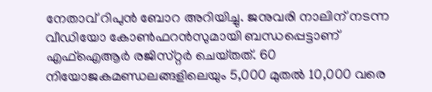നേതാവ് റിപുൻ ബോറ അറിയിച്ചു. ജനുവരി നാലിന് നടന്ന വീഡിയോ കോൺഫറൻസുമായി ബന്ധപ്പെട്ടാണ് എഫ്‌ഐആർ രജിസ്‌റ്റർ ചെയ്‌തത്. 60 നിയോജകമണ്ഡലങ്ങളിലെയും 5,000 മുതൽ 10,000 വരെ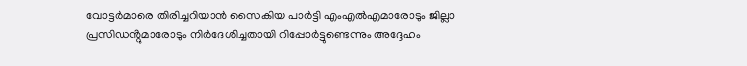വോട്ടർമാരെ തിരിച്ചറിയാൻ സൈകിയ പാർട്ടി എംഎൽഎമാരോടും ജില്ലാ പ്രസിഡൻ്റുമാരോടും നിർദേശിച്ചതായി റിപ്പോർട്ടുണ്ടെന്നും അദ്ദേഹം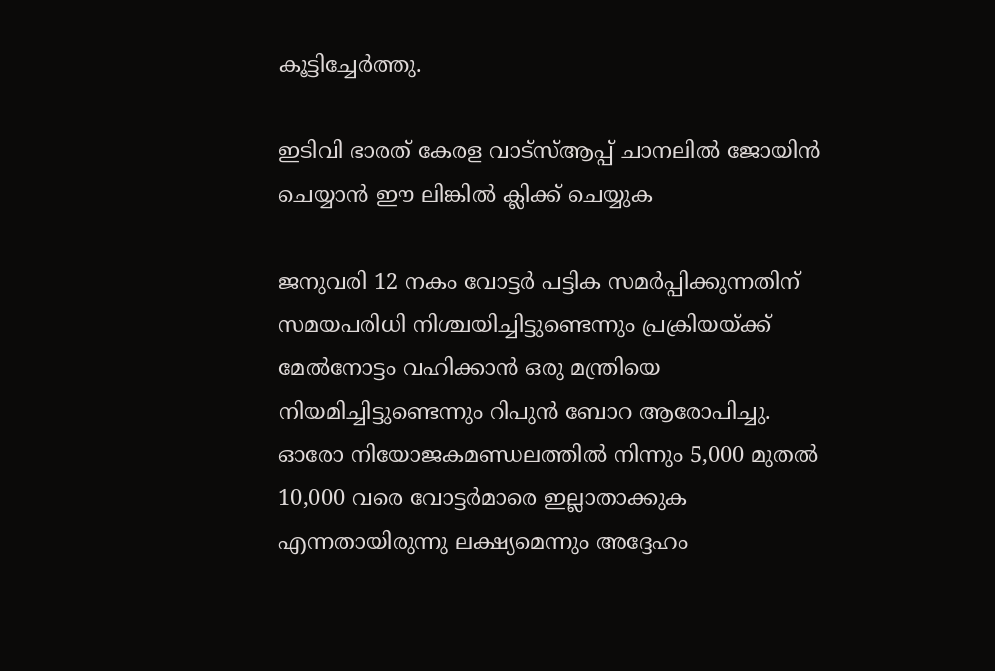കൂട്ടിച്ചേർത്തു.

ഇടിവി ഭാരത് കേരള വാട്‌സ്‌ആപ്പ് ചാനലില്‍ ജോയിന്‍ ചെയ്യാന്‍ ഈ ലിങ്കില്‍ ക്ലിക്ക് ചെയ്യുക

ജനുവരി 12 നകം വോട്ടർ പട്ടിക സമർപ്പിക്കുന്നതിന് സമയപരിധി നിശ്ചയിച്ചിട്ടുണ്ടെന്നും പ്രക്രിയയ്ക്ക് മേൽനോട്ടം വഹിക്കാൻ ഒരു മന്ത്രിയെ നിയമിച്ചിട്ടുണ്ടെന്നും റിപുൻ ബോറ ആരോപിച്ചു. ഓരോ നിയോജകമണ്ഡലത്തിൽ നിന്നും 5,000 മുതൽ 10,000 വരെ വോട്ടർമാരെ ഇല്ലാതാക്കുക എന്നതായിരുന്നു ലക്ഷ്യമെന്നും അദ്ദേഹം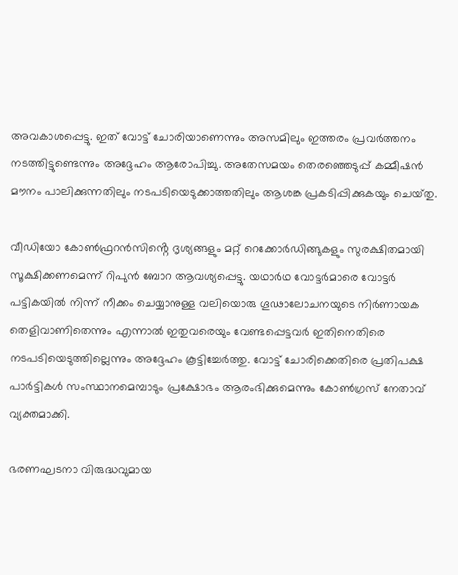അവകാശപ്പെട്ടു. ഇത് വോട്ട് ചോരിയാണെന്നും അസമിലും ഇത്തരം പ്രവർത്തനം നടത്തിട്ടുണ്ടെന്നും അദ്ദേഹം ആരോപിച്ചു. അതേസമയം തെരഞ്ഞെടുപ്പ് കമ്മീഷൻ മൗനം പാലിക്കുന്നതിലും നടപടിയെടുക്കാത്തതിലും ആശങ്ക പ്രകടിപ്പിക്കുകയും ചെയ്‌തു.

വീഡിയോ കോൺഫ്രറൻസിൻ്റെ ദൃശ്യങ്ങളും മറ്റ് റെക്കോർഡിങ്ങുകളും സുരക്ഷിതമായി സൂക്ഷിക്കണമെന്ന് റിപുൻ ബോറ ആവശ്യപ്പെട്ടു. യഥാർഥ വോട്ടർമാരെ വോട്ടർ പട്ടികയിൽ നിന്ന് നീക്കം ചെയ്യാനുള്ള വലിയൊരു ഗൂഢാലോചനയുടെ നിർണായക തെളിവാണിതെന്നും എന്നാൽ ഇതുവരെയും വേണ്ടപ്പെട്ടവർ ഇതിനെതിരെ നടപടിയെടുത്തില്ലെന്നും അദ്ദേഹം കൂട്ടിച്ചേർത്തു. വോട്ട് ചോരിക്കെതിരെ പ്രതിപക്ഷ പാർട്ടികൾ സംസ്ഥാനമെമ്പാടും പ്രക്ഷോഭം ആരംഭിക്കുമെന്നും കോൺഗ്രസ് നേതാവ് വ്യക്തമാക്കി.

ഭരണഘടനാ വിരുദ്ധവുമായ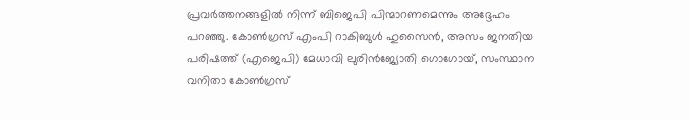പ്രവർത്തനങ്ങളിൽ നിന്ന് ബിജെപി പിന്മാറണമെന്നും അദ്ദേഹം പറഞ്ഞു. കോൺഗ്രസ് എംപി റാകിബുൾ ഹുസൈൻ, അസം ജനതിയ പരിഷത്ത് (എജെപി) മേധാവി ലുരിൻജ്യോതി ഗൊഗോയ്, സംസ്ഥാന വനിതാ കോൺഗ്രസ്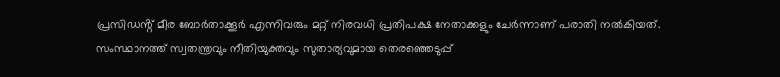പ്രസിഡൻ്റ് മീര ബോർതാക്കൂർ എന്നിവരും മറ്റ് നിരവധി പ്രതിപക്ഷ നേതാക്കളും ചേർന്നാണ് പരാതി നൽകിയത്. സംസ്ഥാനത്ത് സ്വതന്ത്രവും നീതിയുക്തവും സുതാര്യവുമായ തെരഞ്ഞെടുപ്പ്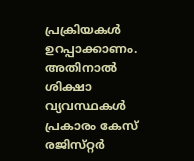പ്രക്രിയകൾ ഉറപ്പാക്കാണം. അതിനാൽ ശിക്ഷാ വ്യവസ്ഥകൾ പ്രകാരം കേസ് രജിസ്‌റ്റർ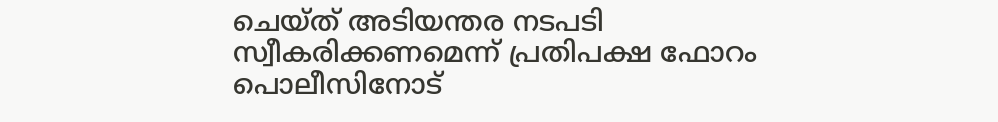ചെയ്‌ത് അടിയന്തര നടപടി സ്വീകരിക്കണമെന്ന് പ്രതിപക്ഷ ഫോറം പൊലീസിനോട്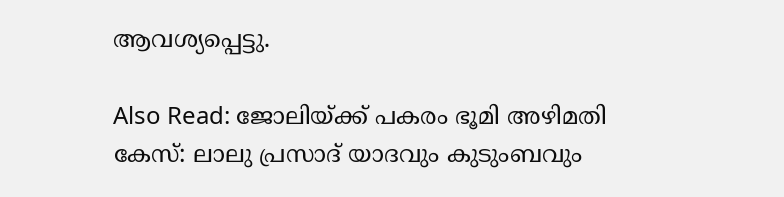ആവശ്യപ്പെട്ടു.

Also Read: ജോലിയ്‌ക്ക് പകരം ഭൂമി അഴിമതി കേസ്: ലാലു പ്രസാദ് യാദവും കുടുംബവും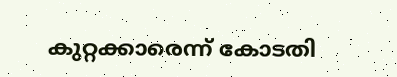കുറ്റക്കാരെന്ന് കോടതി